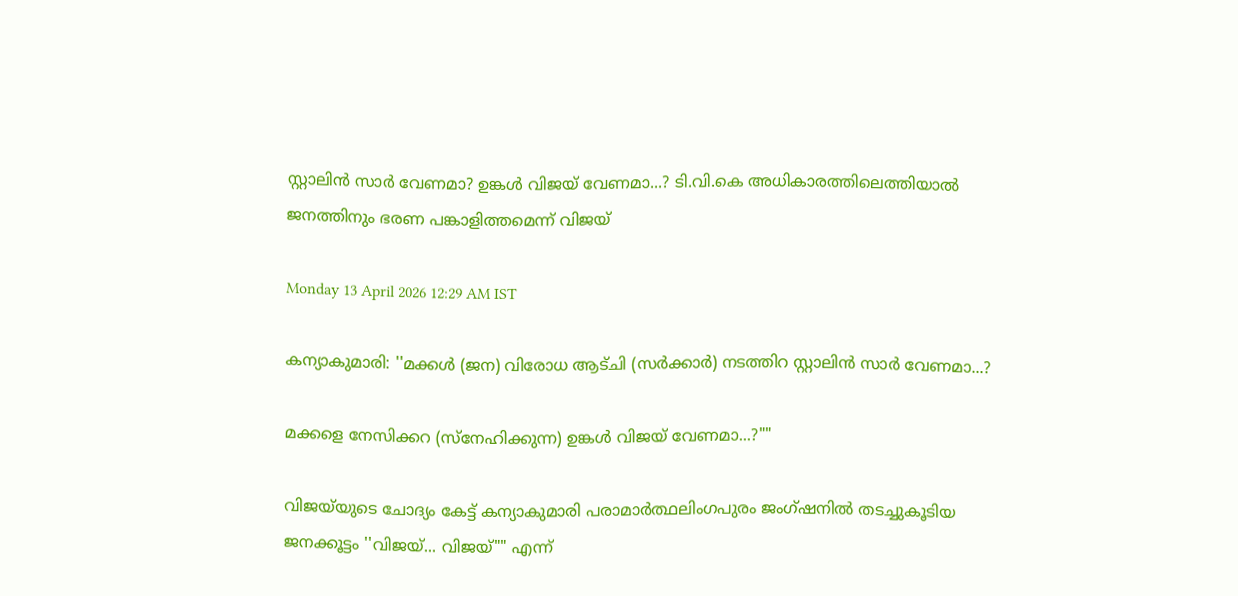സ്റ്റാലിൻ സാർ വേണമാ? ഉങ്കൾ വിജയ് വേണമാ...? ടി.വി.കെ അധികാരത്തിലെത്തിയാൽ ജനത്തിനും ഭരണ പങ്കാളിത്തമെന്ന് വിജയ്

Monday 13 April 2026 12:29 AM IST

കന്യാകുമാരി: ''മക്കൾ (ജന) വിരോധ ആട്ചി (സർക്കാർ) നടത്തിറ സ്റ്റാലിൻ സാർ വേണമാ...?

മക്കളെ നേസിക്കറ (സ്നേഹിക്കുന്ന) ഉങ്കൾ വിജയ് വേണമാ...?""

വിജയ്‌യുടെ ചോദ്യം കേട്ട് കന്യാകുമാരി പരാമാർത്ഥലിംഗപുരം ജംഗ്ഷനിൽ തടച്ചുകൂടിയ ജനക്കൂട്ടം ''വിജയ്... വിജയ്"" എന്ന്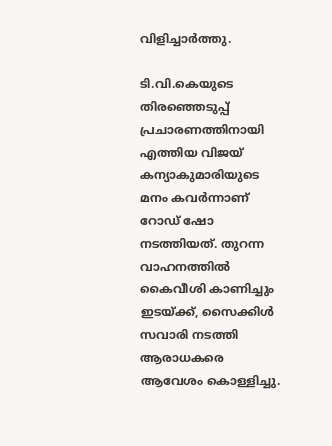വിളിച്ചാർത്തു.

ടി.വി.കെയുടെ തിരഞ്ഞെടുപ്പ് പ്രചാരണത്തിനായി എത്തിയ വിജയ് കന്യാകുമാരിയുടെ മനം കവർന്നാണ് റോഡ് ഷോ നടത്തിയത്. തുറന്ന വാഹനത്തിൽ കൈവീശി കാണിച്ചും ഇടയ്ക്ക്, സൈക്കിൾ സവാരി നടത്തി ആരാധകരെ ആവേശം കൊള്ളിച്ചു.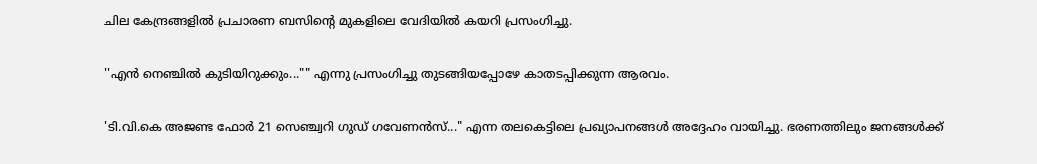ചില കേന്ദ്രങ്ങളിൽ പ്രചാരണ ബസിന്റെ മുകളിലെ വേദിയിൽ കയറി പ്രസംഗിച്ചു.

''എൻ നെഞ്ചിൽ കുടിയിറുക്കും..."" എന്നു പ്രസംഗിച്ചു തുടങ്ങിയപ്പോഴേ കാതടപ്പിക്കുന്ന ആരവം.

'ടി.വി.കെ അജണ്ട ഫോർ 21 സെഞ്ച്വറി ഗുഡ് ഗവേണൻസ്..." എന്ന തലകെട്ടിലെ പ്രഖ്യാപനങ്ങൾ അദ്ദേഹം വായിച്ചു. ഭരണത്തിലും ജനങ്ങൾക്ക്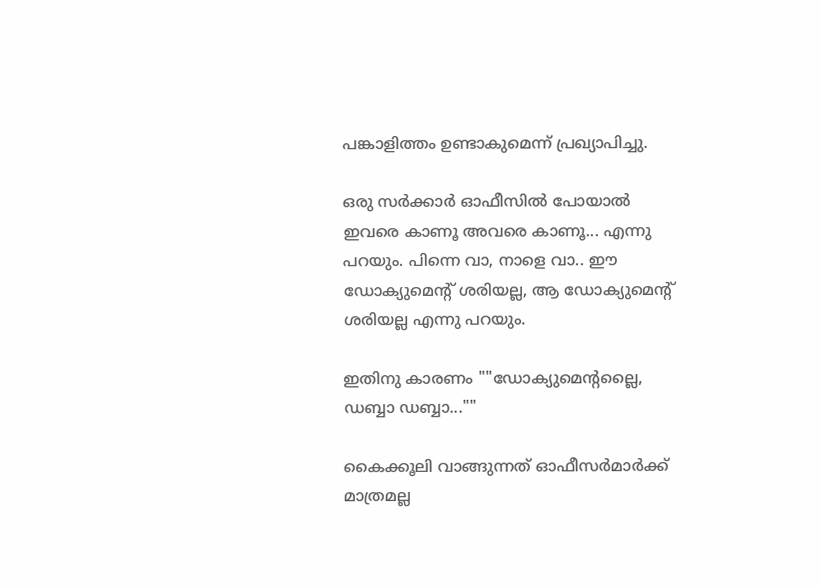പങ്കാളിത്തം ഉണ്ടാകുമെന്ന് പ്രഖ്യാപിച്ചു.

ഒരു സർക്കാർ ഓഫീസിൽ പോയാൽ ഇവരെ കാണൂ അവരെ കാണൂ... എന്നു പറയും. പിന്നെ വാ, നാളെ വാ.. ഈ ഡോക്യുമെന്റ് ശരിയല്ല, ആ ഡോക്യുമെന്റ് ശരിയല്ല എന്നു പറയും.

ഇതിനു കാരണം ""ഡോക്യുമെന്റല്ലൈ, ഡബ്ബാ ഡബ്ബാ...""

കൈക്കൂലി വാങ്ങുന്നത് ഓഫീസർമാർക്ക് മാത്രമല്ല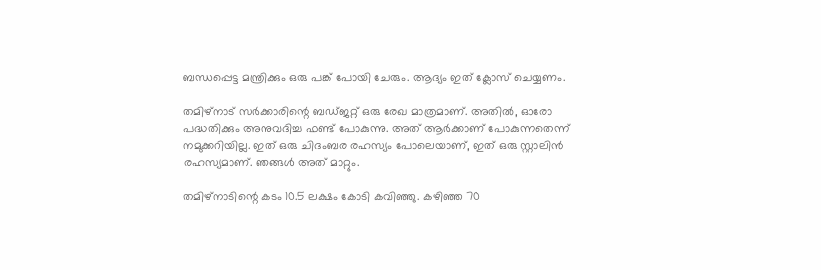ബന്ധപ്പെട്ട മന്ത്രിക്കും ഒരു പങ്ക് പോയി ചേരും. ആദ്യം ഇത് ക്ലോസ് ചെയ്യണം.

തമിഴ്നാട് സർക്കാരിന്റെ ബഡ്ജറ്റ് ഒരു രേഖ മാത്രമാണ്. അതിൽ, ഓരോ പദ്ധതിക്കും അനുവദിച്ച ഫണ്ട് പോകുന്നു. അത് ആർക്കാണ് പോകുന്നതെന്ന് നമുക്കറിയില്ല. ഇത് ഒരു ചിദംബര രഹസ്യം പോലെയാണ്, ഇത് ഒരു സ്റ്റാലിൻ രഹസ്യമാണ്. ഞങ്ങൾ അത് മാറ്റും.

തമിഴ്നാടിന്റെ കടം 10.5 ലക്ഷം കോടി കവിഞ്ഞു. കഴിഞ്ഞ 70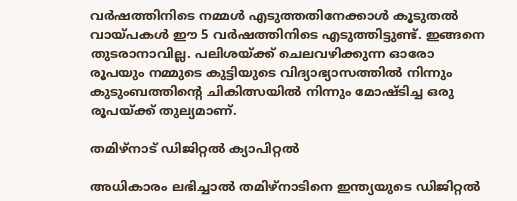വർഷത്തിനിടെ നമ്മൾ എടുത്തതിനേക്കാൾ കൂടുതൽ വായ്പകൾ ഈ 5 വർഷത്തിനിടെ എടുത്തിട്ടുണ്ട്. ഇങ്ങനെ തുടരാനാവില്ല. പലിശയ്ക്ക് ചെലവഴിക്കുന്ന ഓരോ രൂപയും നമ്മുടെ കുട്ടിയുടെ വിദ്യാഭ്യാസത്തിൽ നിന്നും കുടുംബത്തിന്റെ ചികിത്സയിൽ നിന്നും മോഷ്ടിച്ച ഒരു രൂപയ്ക്ക് തുല്യമാണ്.

തമിഴ്നാട് ഡിജിറ്റൽ ക്യാപിറ്റൽ

അധികാരം ലഭിച്ചാൽ തമിഴ്നാടിനെ ഇന്ത്യയുടെ ഡിജിറ്റൽ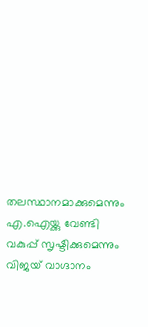തലസ്ഥാനമാക്കുമെന്നും എ.ഐയ്ക്കു വേണ്ടി വകുപ്പ് സൃഷ്ടിക്കുമെന്നും വിജയ് വാഗ്ദാനം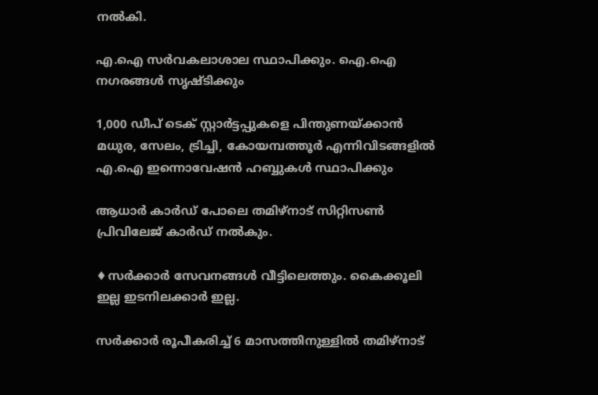നൽകി.

എ.ഐ സർവകലാശാല സ്ഥാപിക്കും. ഐ.ഐ നഗരങ്ങൾ സൃഷ്ടിക്കും

1,000 ഡീപ് ടെക് സ്റ്റാർട്ടപ്പുകളെ പിന്തുണയ്ക്കാൻ മധുര, സേലം, ട്രിച്ചി, കോയമ്പത്തൂർ എന്നിവിടങ്ങളിൽ എ.ഐ ഇന്നൊവേഷൻ ഹബ്ബുകൾ സ്ഥാപിക്കും

ആധാർ കാർ‌ഡ് പോലെ തമിഴ്നാട് സിറ്റിസൺ പ്രിവിലേജ് കാർഡ് നൽകും.

♦സർക്കാർ സേവനങ്ങൾ വീട്ടിലെത്തും. കൈക്കൂലി ഇല്ല ഇടനിലക്കാർ ഇല്ല.

സർക്കാർ രൂപീകരിച്ച് 6 മാസത്തിനുള്ളിൽ തമിഴ്നാട്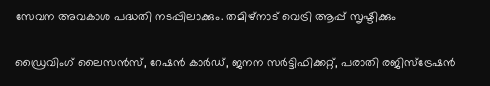സേവന അവകാശ പദ്ധതി നടപ്പിലാക്കും. തമിഴ്നാട് വെട്രി ആപ്പ് സൃഷ്ടിക്കും

ഡ്രൈവിംഗ് ലൈസൻസ്, റേഷൻ കാർഡ്, ജനന സർട്ടിഫിക്കറ്റ്, പരാതി രജിസ്‌ട്രേഷൻ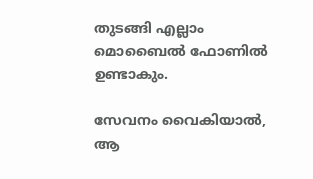തുടങ്ങി എല്ലാം മൊബൈൽ ഫോണിൽ ഉണ്ടാകും.

സേവനം വൈകിയാൽ, ആ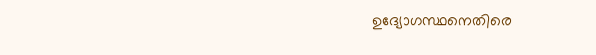ഉദ്യോഗസ്ഥനെതിരെ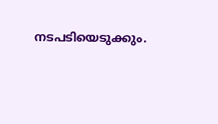നടപടിയെടുക്കും.